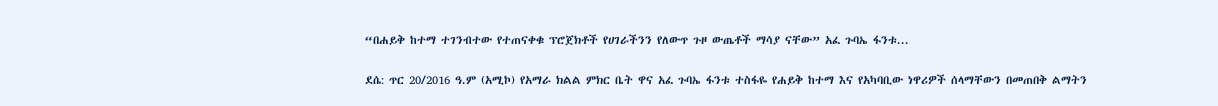“በሐይቅ ከተማ ተገንብተው የተጠናቀቁ ፕሮጀክቶች የሀገራችንን የለውጥ ጉዞ ውጤቶች ማሳያ ናቸው” አፈ ጉባኤ ፋንቱ...

ደሴ: ጥር 20/2016 ዓ.ም (አሚኮ) የአማራ ክልል ምክር ቤት ዋና አፈ ጉባኤ ፋንቱ ተስፋዬ የሐይቅ ከተማ እና የአካባቢው ነዋሪዎች ሰላማቸውን በመጠበቅ ልማትን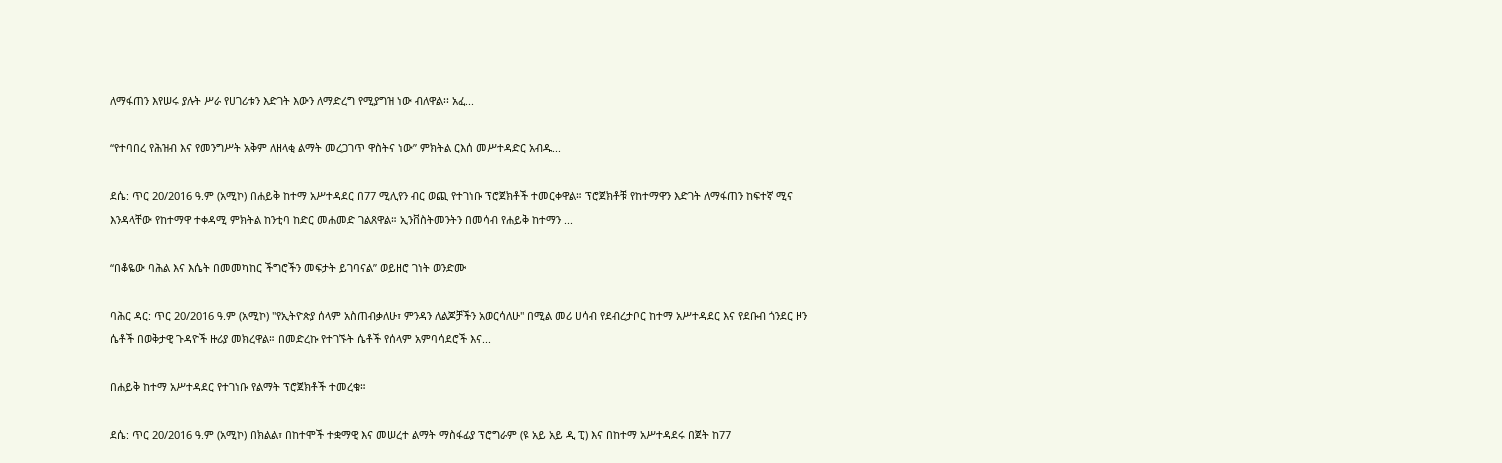ለማፋጠን እየሠሩ ያሉት ሥራ የሀገሪቱን እድገት እውን ለማድረግ የሚያግዝ ነው ብለዋል፡፡ አፈ...

“የተባበረ የሕዝብ እና የመንግሥት አቅም ለዘላቂ ልማት መረጋገጥ ዋስትና ነው” ምክትል ርእሰ መሥተዳድር አብዱ...

ደሴ: ጥር 20/2016 ዓ.ም (አሚኮ) በሐይቅ ከተማ አሥተዳደር በ77 ሚሊየን ብር ወጪ የተገነቡ ፕሮጀክቶች ተመርቀዋል። ፕሮጀክቶቹ የከተማዋን እድገት ለማፋጠን ከፍተኛ ሚና እንዳላቸው የከተማዋ ተቀዳሚ ምክትል ከንቲባ ከድር መሐመድ ገልጸዋል። ኢንቨስትመንትን በመሳብ የሐይቅ ከተማን ...

“በቆዬው ባሕል እና እሴት በመመካከር ችግሮችን መፍታት ይገባናል” ወይዘሮ ገነት ወንድሙ

ባሕር ዳር: ጥር 20/2016 ዓ.ም (አሚኮ) "የኢትዮጵያ ሰላም አስጠብቃለሁ፣ ምንዳን ለልጆቻችን አወርሳለሁ" በሚል መሪ ሀሳብ የደብረታቦር ከተማ አሥተዳደር እና የደቡብ ጎንደር ዞን ሴቶች በወቅታዊ ጉዳዮች ዙሪያ መክረዋል። በመድረኩ የተገኙት ሴቶች የሰላም አምባሳደሮች እና...

በሐይቅ ከተማ አሥተዳደር የተገነቡ የልማት ፕሮጀክቶች ተመረቁ።

ደሴ: ጥር 20/2016 ዓ.ም (አሚኮ) በክልል፣ በከተሞች ተቋማዊ እና መሠረተ ልማት ማስፋፊያ ፕሮግራም (ዩ አይ አይ ዲ ፒ) እና በከተማ አሥተዳደሩ በጀት ከ77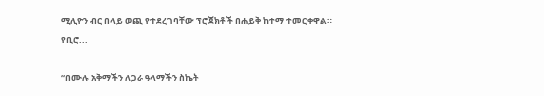ሚሊዮን ብር በላይ ወጪ የተደረገባቸው ፕሮጀክቶች በሐይቅ ከተማ ተመርቀዋል። የቢሮ...

“በሙሉ አቅማችን ለጋራ ዓላማችን ስኬት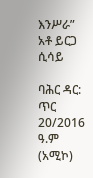እንሥራ” አቶ ይርጋ ሲሳይ

ባሕር ዳር: ጥር 20/2016 ዓ.ም (አሚኮ)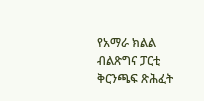የአማራ ክልል ብልጽግና ፓርቲ ቅርንጫፍ ጽሕፈት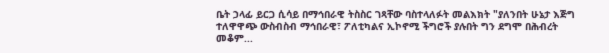ቤት ኃላፊ ይርጋ ሲሳይ በማኅበራዊ ትስስር ገጻቸው ባስተላለፉት መልእክት "ያለንበት ሁኔታ እጅግ ተለዋዋጭ ውስብስብ ማኅበራዊ፣ ፖለቲካልና ኢኮኖሚ ችግሮች ያሉበት ግን ደግሞ በሕብረት መቆም...